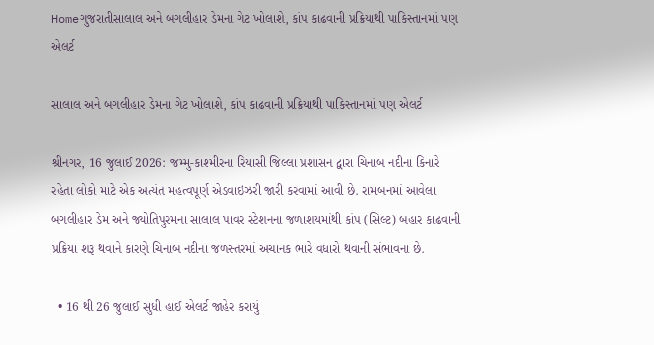Homeગુજરાતીસાલાલ અને બગલીહાર ડેમના ગેટ ખોલાશે, કાંપ કાઢવાની પ્રક્રિયાથી પાકિસ્તાનમાં પણ એલર્ટ

સાલાલ અને બગલીહાર ડેમના ગેટ ખોલાશે, કાંપ કાઢવાની પ્રક્રિયાથી પાકિસ્તાનમાં પણ એલર્ટ

શ્રીનગર, 16 જુલાઈ 2026: જમ્મુ-કાશ્મીરના રિયાસી જિલ્લા પ્રશાસન દ્વારા ચિનાબ નદીના કિનારે રહેતા લોકો માટે એક અત્યંત મહત્વપૂર્ણ એડવાઇઝરી જારી કરવામાં આવી છે. રામબનમાં આવેલા બગલીહાર ડેમ અને જ્યોતિપુરમના સાલાલ પાવર સ્ટેશનના જળાશયમાંથી કાંપ (સિલ્ટ) બહાર કાઢવાની પ્રક્રિયા શરૂ થવાને કારણે ચિનાબ નદીના જળસ્તરમાં અચાનક ભારે વધારો થવાની સંભાવના છે.

  • 16 થી 26 જુલાઈ સુધી હાઈ એલર્ટ જાહેર કરાયું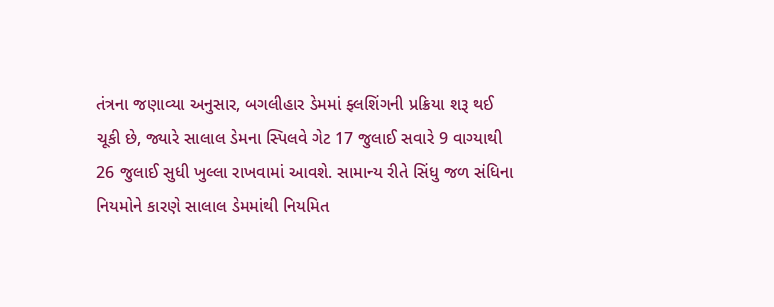તંત્રના જણાવ્યા અનુસાર, બગલીહાર ડેમમાં ફ્લશિંગની પ્રક્રિયા શરૂ થઈ ચૂકી છે, જ્યારે સાલાલ ડેમના સ્પિલવે ગેટ 17 જુલાઈ સવારે 9 વાગ્યાથી 26 જુલાઈ સુધી ખુલ્લા રાખવામાં આવશે. સામાન્ય રીતે સિંધુ જળ સંધિના નિયમોને કારણે સાલાલ ડેમમાંથી નિયમિત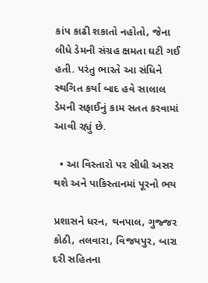કાંપ કાઢી શકાતો નહોતો, જેના લીધે ડેમની સંગ્રહ ક્ષમતા ઘટી ગઈ હતી. પરંતુ ભારતે આ સંધિને સ્થગિત કર્યા બાદ હવે સાલાલ ડેમની સફાઈનું કામ સતત કરવામાં આવી રહ્યું છે.

  • આ વિસ્તારો પર સીધી અસર થશે અને પાકિસ્તાનમાં પૂરનો ભય

પ્રશાસને ધરન, થનપાલ, ગુજ્જર કોઠી, તલવારા, વિજયપુર, બારા દરી સહિતના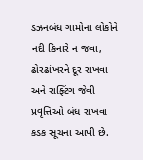ડઝનબંધ ગામોના લોકોને નદી કિનારે ન જવા, ઢોરઢાંખરને દૂર રાખવા અને રાફ્ટિંગ જેવી પ્રવૃત્તિઓ બંધ રાખવા કડક સૂચના આપી છે.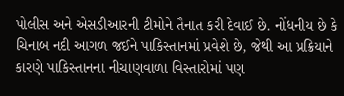પોલીસ અને એસડીઆરની ટીમોને તૈનાત કરી દેવાઈ છે. નોંધનીય છે કે ચિનાબ નદી આગળ જઈને પાકિસ્તાનમાં પ્રવેશે છે, જેથી આ પ્રક્રિયાને કારણે પાકિસ્તાનના નીચાણવાળા વિસ્તારોમાં પણ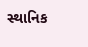સ્થાનિક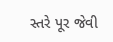સ્તરે પૂર જેવી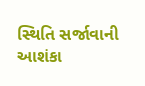સ્થિતિ સર્જાવાની આશંકા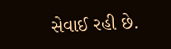સેવાઈ રહી છે.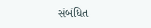સંબંધિત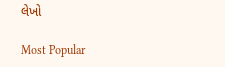લેખો

Most Popular